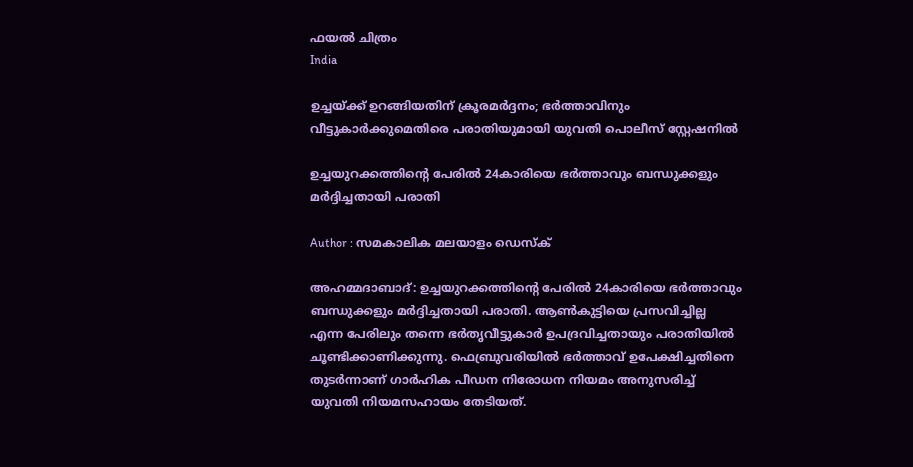ഫയല്‍ ചിത്രം
India

ഉച്ചയ്ക്ക് ഉറങ്ങിയതിന് ക്രൂരമര്‍ദ്ദനം; ഭര്‍ത്താവിനും വീട്ടുകാര്‍ക്കുമെതിരെ പരാതിയുമായി യുവതി പൊലീസ് സ്റ്റേഷനില്‍

ഉച്ചയുറക്കത്തിന്റെ പേരില്‍ 24കാരിയെ ഭര്‍ത്താവും ബന്ധുക്കളും മര്‍ദ്ദിച്ചതായി പരാതി

Author : സമകാലിക മലയാളം ഡെസ്ക്

അഹമ്മദാബാദ്: ഉച്ചയുറക്കത്തിന്റെ പേരില്‍ 24കാരിയെ ഭര്‍ത്താവും ബന്ധുക്കളും മര്‍ദ്ദിച്ചതായി പരാതി. ആണ്‍കുട്ടിയെ പ്രസവിച്ചില്ല എന്ന പേരിലും തന്നെ ഭര്‍തൃവീട്ടുകാര്‍ ഉപദ്രവിച്ചതായും പരാതിയില്‍ ചൂണ്ടിക്കാണിക്കുന്നു. ഫെബ്രുവരിയില്‍ ഭര്‍ത്താവ് ഉപേക്ഷിച്ചതിനെ തുടര്‍ന്നാണ് ഗാര്‍ഹിക പീഡന നിരോധന നിയമം അനുസരിച്ച് യുവതി നിയമസഹായം തേടിയത്.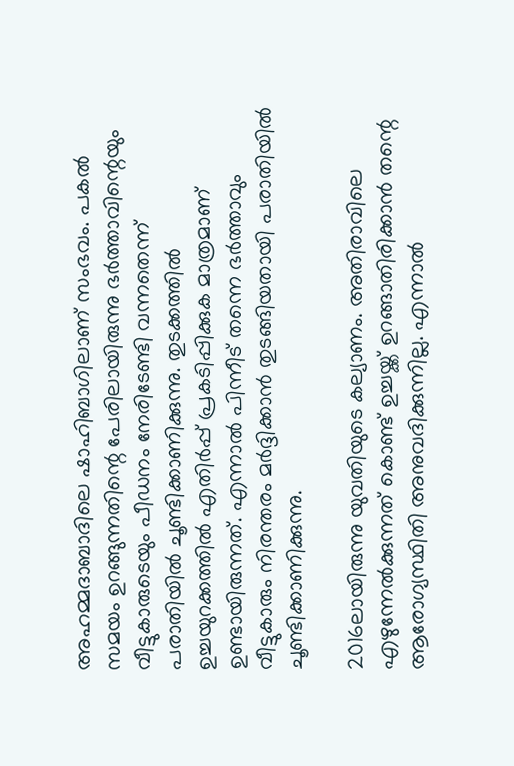അഹമ്മദാബാദിലെ ഷാഹിബാഗിലാണ് സംഭവം. പകല്‍ സമയം ഉറങ്ങുന്നതിന്റെ പേരിലായിരുന്നു ഭര്‍ത്താവിന്റെയും വീട്ടുകാരുടെയും പീഡനം നേരിടേണ്ടി വന്നതെന്ന് പരാതിയില്‍ ചൂണ്ടിക്കാണിക്കുന്നു. തുടക്കത്തില്‍ ഉച്ചയുറക്കത്തില്‍ എതിര്‍പ്പ് പ്രകടിപ്പിക്കുക മാത്രമാണ് ഉണ്ടായിരുന്നത്. എന്നാല്‍ പിന്നീട് തന്നെ ഭര്‍ത്താവും വീട്ടുകാരും നിരന്തരം മര്‍ദ്ദിക്കാന്‍ തുടങ്ങിയതായി പരാതിയില്‍ ചൂണ്ടിക്കാണിക്കുന്നു.

2016ലായിരുന്നു യുവതിയുടെ കല്യാണം. അതിരാവിലെ എഴുന്നേല്‍ക്കുന്നത് കൊണ്ട് ഉച്ചയ്ക്ക് ഉറങ്ങാതിരിക്കാന്‍ തന്റെ ആരോഗ്യസ്ഥിതി അനുവദിക്കുന്നില്ല. എന്നാല്‍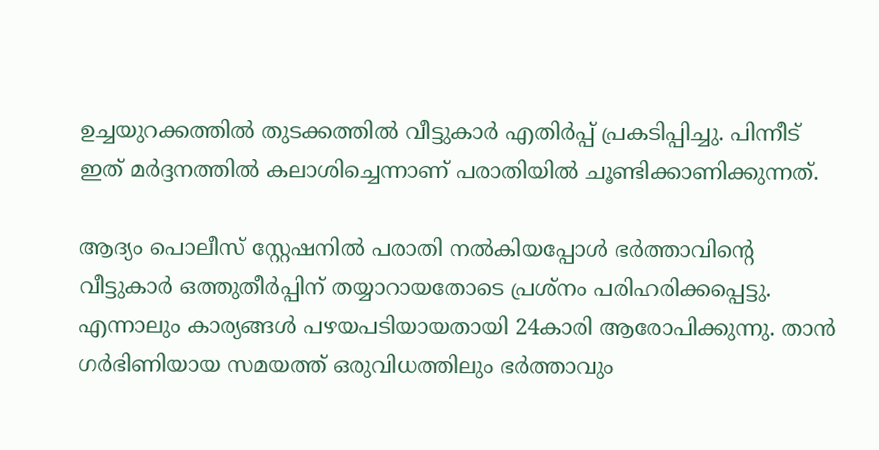ഉച്ചയുറക്കത്തില്‍ തുടക്കത്തില്‍ വീട്ടുകാര്‍ എതിര്‍പ്പ് പ്രകടിപ്പിച്ചു. പിന്നീട് ഇത് മര്‍ദ്ദനത്തില്‍ കലാശിച്ചെന്നാണ് പരാതിയില്‍ ചൂണ്ടിക്കാണിക്കുന്നത്.

ആദ്യം പൊലീസ് സ്റ്റേഷനില്‍ പരാതി നല്‍കിയപ്പോള്‍ ഭര്‍ത്താവിന്റെ വീട്ടുകാര്‍ ഒത്തുതീര്‍പ്പിന് തയ്യാറായതോടെ പ്രശ്‌നം പരിഹരിക്കപ്പെട്ടു. എന്നാലും കാര്യങ്ങള്‍ പഴയപടിയായതായി 24കാരി ആരോപിക്കുന്നു. താന്‍ ഗര്‍ഭിണിയായ സമയത്ത് ഒരുവിധത്തിലും ഭര്‍ത്താവും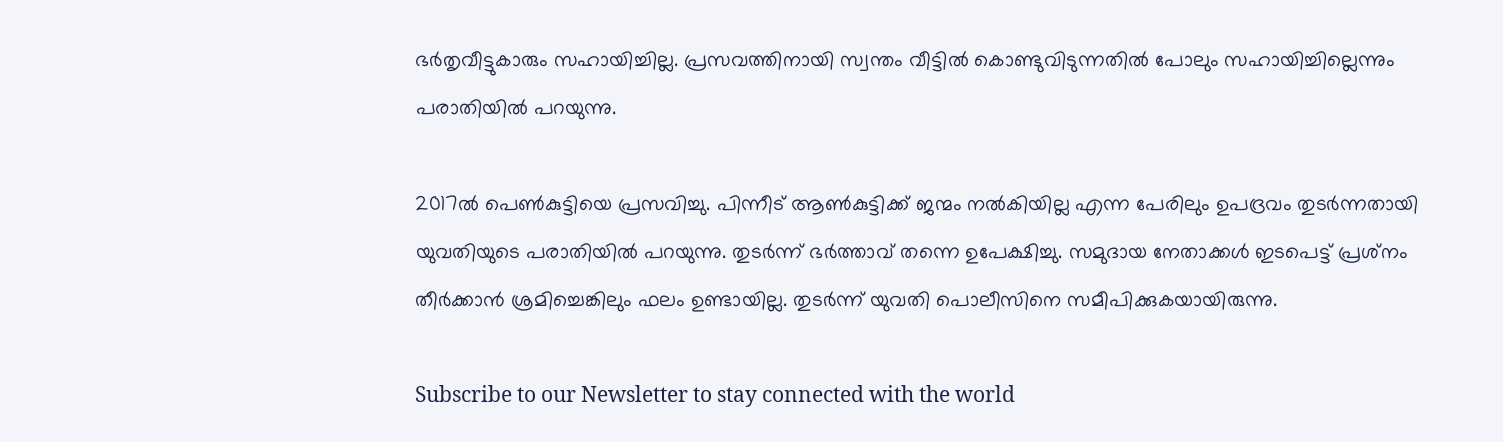ഭര്‍തൃവീട്ടുകാരും സഹായിച്ചില്ല. പ്രസവത്തിനായി സ്വന്തം വീട്ടില്‍ കൊണ്ടുവിടുന്നതില്‍ പോലും സഹായിച്ചില്ലെന്നും പരാതിയില്‍ പറയുന്നു.

2017ല്‍ പെണ്‍കുട്ടിയെ പ്രസവിച്ചു. പിന്നീട് ആണ്‍കുട്ടിക്ക് ജന്മം നല്‍കിയില്ല എന്ന പേരിലും ഉപദ്രവം തുടര്‍ന്നതായി യുവതിയുടെ പരാതിയില്‍ പറയുന്നു. തുടര്‍ന്ന് ഭര്‍ത്താവ് തന്നെ ഉപേക്ഷിച്ചു. സമുദായ നേതാക്കള്‍ ഇടപെട്ട് പ്രശ്‌നം തീര്‍ക്കാന്‍ ശ്രമിച്ചെങ്കിലും ഫലം ഉണ്ടായില്ല. തുടര്‍ന്ന് യുവതി പൊലീസിനെ സമീപിക്കുകയായിരുന്നു.

Subscribe to our Newsletter to stay connected with the world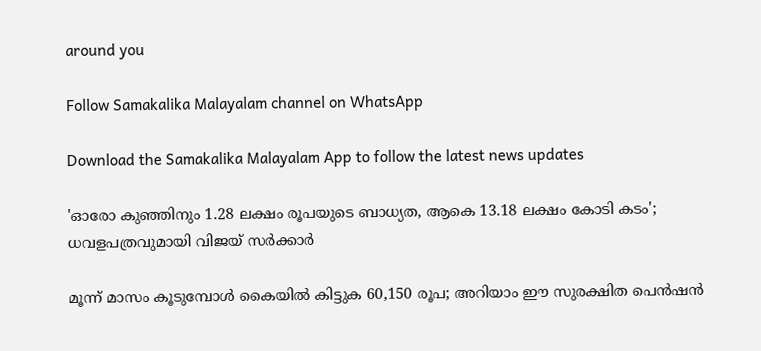around you

Follow Samakalika Malayalam channel on WhatsApp

Download the Samakalika Malayalam App to follow the latest news updates

'ഓരോ കുഞ്ഞിനും 1.28 ലക്ഷം രൂപയുടെ ബാധ്യത, ആകെ 13.18 ലക്ഷം കോടി കടം'; ധവളപത്രവുമായി വിജയ്‌ സർക്കാർ

മൂന്ന് മാസം കൂടുമ്പോള്‍ കൈയില്‍ കിട്ടുക 60,150 രൂപ; അറിയാം ഈ സുരക്ഷിത പെന്‍ഷന്‍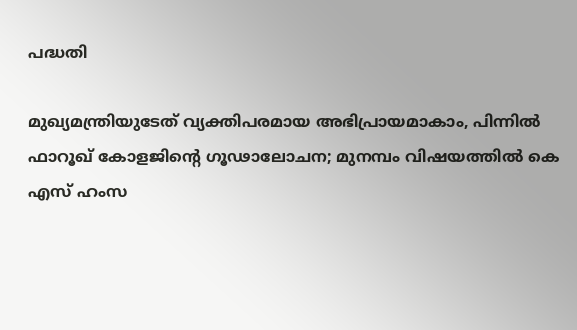പദ്ധതി

മുഖ്യമന്ത്രിയുടേത് വ്യക്തിപരമായ അഭിപ്രായമാകാം, പിന്നിൽ ഫാറൂഖ് കോളജിന്റെ ഗൂഢാലോചന; മുനമ്പം വിഷയത്തിൽ കെ എസ് ഹംസ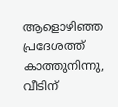ആളൊഴിഞ്ഞ പ്രദേശത്ത് കാത്തുനിന്നു, വീടിന്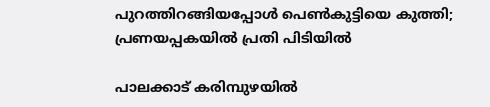പുറത്തിറങ്ങിയപ്പോള്‍ പെണ്‍കുട്ടിയെ കുത്തി; പ്രണയപ്പകയില്‍ പ്രതി പിടിയില്‍

പാലക്കാട് കരിമ്പുഴയിൽ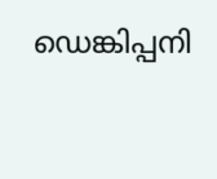ഡെങ്കിപ്പനി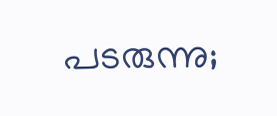പടരുന്നു;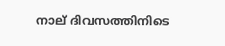നാല് ദിവസത്തിനിടെ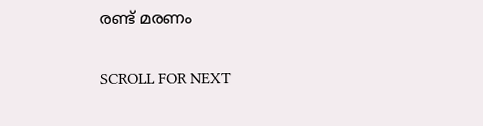രണ്ട് മരണം

SCROLL FOR NEXT